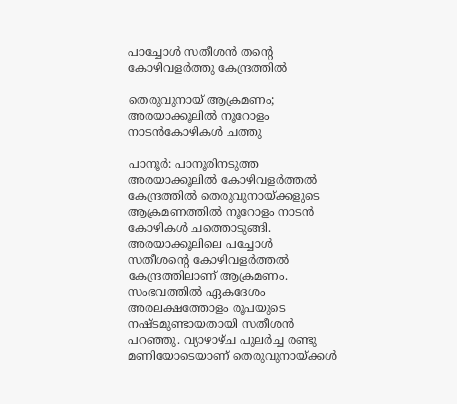പാച്ചോൾ സതീശൻ തന്റെ കോഴിവളർത്തു കേന്ദ്രത്തിൽ

തെരുവുനായ് ആക്രമണം; അരയാക്കൂലിൽ നൂറോളം നാടൻകോഴികൾ ചത്തു

പാനൂർ: പാനൂരിനടുത്ത അരയാക്കൂലിൽ കോഴിവളർത്തൽ കേന്ദ്രത്തിൽ തെരുവുനായ്ക്കളുടെ ആക്രമണത്തിൽ നൂറോളം നാടൻ കോഴികൾ ചത്തൊടുങ്ങി. അരയാക്കൂലിലെ പച്ചോൾ സതീശന്റെ കോഴിവളർത്തൽ കേന്ദ്രത്തിലാണ് ആക്രമണം. സംഭവത്തിൽ ഏകദേശം അരലക്ഷത്തോളം രൂപയുടെ നഷ്ടമുണ്ടായതായി സതീശൻ പറഞ്ഞു. വ്യാഴാഴ്ച പുലർച്ച രണ്ടു മണിയോടെയാണ് തെരുവുനായ്ക്കൾ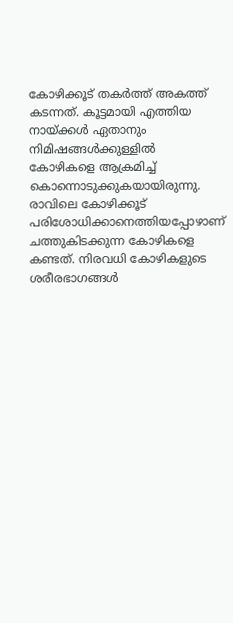കോഴിക്കൂട് തകർത്ത് അകത്ത് കടന്നത്. കൂട്ടമായി എത്തിയ നായ്ക്കൾ ഏതാനും നിമിഷങ്ങൾക്കുള്ളിൽ കോഴികളെ ആക്രമിച്ച് കൊന്നൊടുക്കുകയായിരുന്നു. രാവിലെ കോഴിക്കൂട് പരിശോധിക്കാനെത്തിയപ്പോഴാണ് ചത്തുകിടക്കുന്ന കോഴികളെ കണ്ടത്. നിരവധി കോഴികളുടെ ശരീരഭാഗങ്ങൾ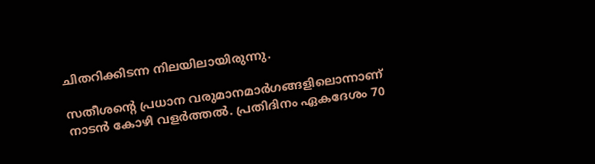ചിതറിക്കിടന്ന നിലയിലായിരുന്നു.

സതീശന്റെ പ്രധാന വരുമാനമാർഗങ്ങളിലൊന്നാണ് നാടൻ കോഴി വളർത്തൽ. പ്രതിദിനം ഏകദേശം 70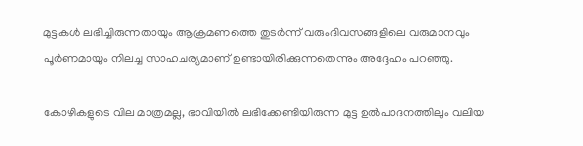മുട്ടകൾ ലഭിച്ചിരുന്നതായും ആക്രമണത്തെ തുടർന്ന് വരുംദിവസങ്ങളിലെ വരുമാനവും പൂർണമായും നിലച്ച സാഹചര്യമാണ് ഉണ്ടായിരിക്കുന്നതെന്നും അദ്ദേഹം പറഞ്ഞു.

കോഴികളുടെ വില മാത്രമല്ല, ഭാവിയിൽ ലഭിക്കേണ്ടിയിരുന്ന മുട്ട ഉൽപാദനത്തിലും വലിയ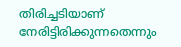തിരിച്ചടിയാണ് നേരിട്ടിരിക്കുന്നതെന്നും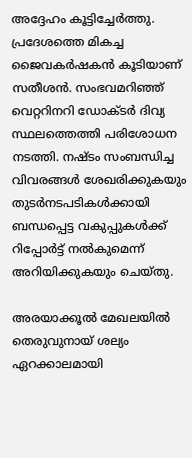അദ്ദേഹം കൂട്ടിച്ചേർത്തു. പ്രദേശത്തെ മികച്ച ജൈവകർഷകൻ കൂടിയാണ് സതീശൻ. സംഭവമറിഞ്ഞ് വെറ്ററിനറി ഡോക്ടർ ദിവ്യ സ്ഥലത്തെത്തി പരിശോധന നടത്തി. നഷ്ടം സംബന്ധിച്ച വിവരങ്ങൾ ശേഖരിക്കുകയും തുടർനടപടികൾക്കായി ബന്ധപ്പെട്ട വകുപ്പുകൾക്ക് റിപ്പോർട്ട് നൽകുമെന്ന് അറിയിക്കുകയും ചെയ്തു.

അരയാക്കൂൽ മേഖലയിൽ തെരുവുനായ് ശല്യം ഏറക്കാലമായി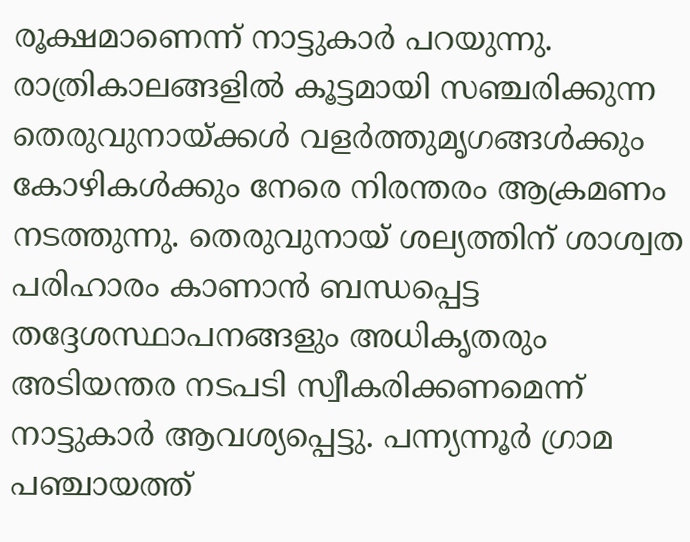രൂക്ഷമാണെന്ന് നാട്ടുകാർ പറയുന്നു. രാത്രികാലങ്ങളിൽ കൂട്ടമായി സഞ്ചരിക്കുന്ന തെരുവുനായ്ക്കൾ വളർത്തുമൃഗങ്ങൾക്കും കോഴികൾക്കും നേരെ നിരന്തരം ആക്രമണം നടത്തുന്നു. തെരുവുനായ് ശല്യത്തിന് ശാശ്വത പരിഹാരം കാണാൻ ബന്ധപ്പെട്ട തദ്ദേശസ്ഥാപനങ്ങളും അധികൃതരും അടിയന്തര നടപടി സ്വീകരിക്കണമെന്ന് നാട്ടുകാർ ആവശ്യപ്പെട്ടു. പന്ന്യന്നൂർ ഗ്രാമ പഞ്ചായത്ത്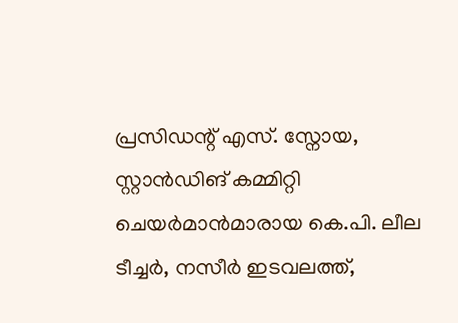പ്രസിഡന്റ് എസ്. സ്നോയ, സ്റ്റാൻഡിങ് കമ്മിറ്റി ചെയർമാൻമാരായ കെ.പി. ലീല ടീച്ചർ, നസീർ ഇടവലത്ത്,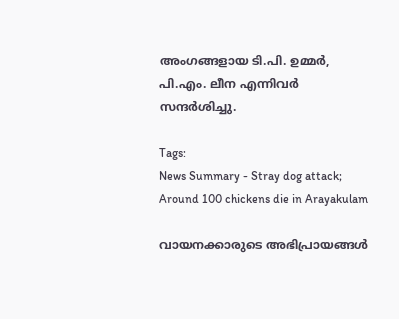അംഗങ്ങളായ ടി.പി. ഉമ്മർ, പി.എം. ലീന എന്നിവർ സന്ദർശിച്ചു.

Tags:
News Summary - Stray dog attack; Around 100 chickens die in Arayakulam

വായനക്കാരുടെ അഭിപ്രായങ്ങള്‍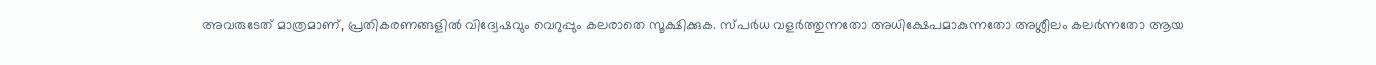അവരുടേത് മാത്രമാണ്, പ്രതികരണങ്ങളിൽ വിദ്വേഷവും വെറുപ്പും കലരാതെ സൂക്ഷിക്കുക. സ്പർധ വളർത്തുന്നതോ അധിക്ഷേപമാകുന്നതോ അശ്ലീലം കലർന്നതോ ആയ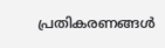പ്രതികരണങ്ങൾ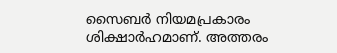സൈബർ നിയമപ്രകാരം ശിക്ഷാർഹമാണ്. അത്തരം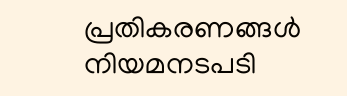പ്രതികരണങ്ങൾ നിയമനടപടി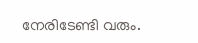നേരിടേണ്ടി വരും.